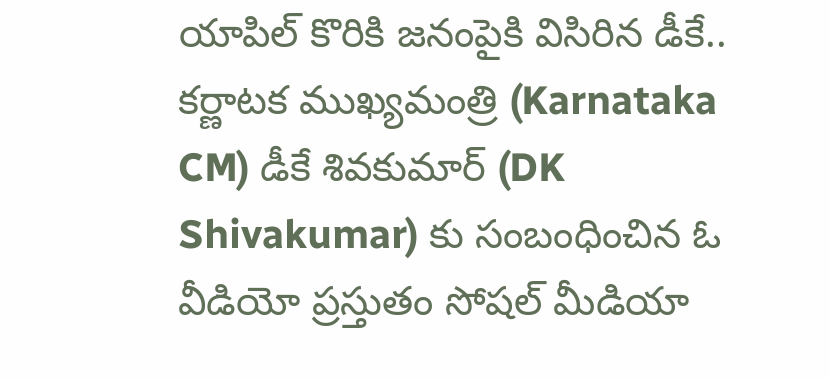యాపిల్ కొరికి జనంపైకి విసిరిన డీకే..
కర్ణాటక ముఖ్యమంత్రి (Karnataka CM) డీకే శివకుమార్ (DK Shivakumar) కు సంబంధించిన ఓ వీడియో ప్రస్తుతం సోషల్ మీడియా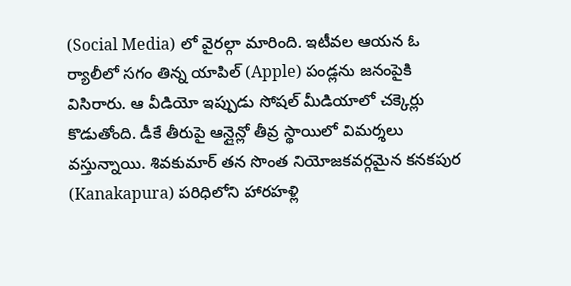(Social Media) లో వైరల్గా మారింది. ఇటీవల ఆయన ఓ ర్యాలీలో సగం తిన్న యాపిల్ (Apple) పండ్లను జనంపైకి విసిరారు. ఆ వీడియో ఇప్పుడు సోషల్ మీడియాలో చక్కెర్లు కొడుతోంది. డీకే తీరుపై ఆన్లైన్లో తీవ్ర స్థాయిలో విమర్శలు వస్తున్నాయి. శివకుమార్ తన సొంత నియోజకవర్గమైన కనకపుర (Kanakapura) పరిధిలోని హారహళ్లి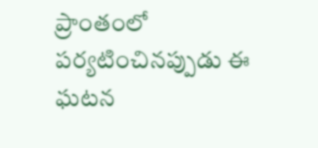ప్రాంతంలో పర్యటించినప్పుడు ఈ ఘటన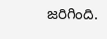జరిగింది.